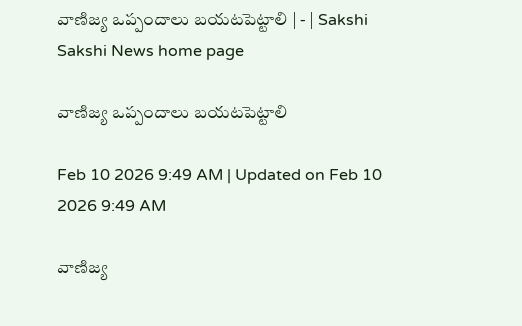వాణిజ్య ఒప్పందాలు బయటపెట్టాలి | - | Sakshi
Sakshi News home page

వాణిజ్య ఒప్పందాలు బయటపెట్టాలి

Feb 10 2026 9:49 AM | Updated on Feb 10 2026 9:49 AM

వాణిజ్య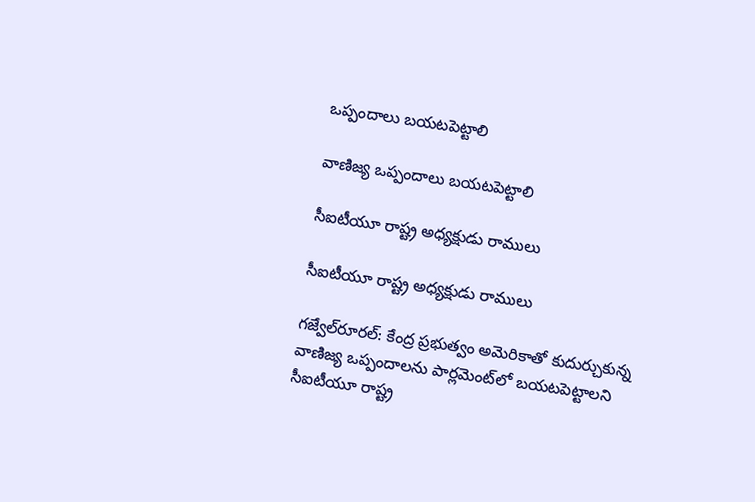ఒప్పందాలు బయటపెట్టాలి

వాణిజ్య ఒప్పందాలు బయటపెట్టాలి

సీఐటీయూ రాష్ట్ర అధ్యక్షుడు రాములు

సీఐటీయూ రాష్ట్ర అధ్యక్షుడు రాములు

గజ్వేల్‌రూరల్‌: కేంద్ర ప్రభుత్వం అమెరికాతో కుదుర్చుకున్న వాణిజ్య ఒప్పందాలను పార్లమెంట్‌లో బయటపెట్టాలని సీఐటీయూ రాష్ట్ర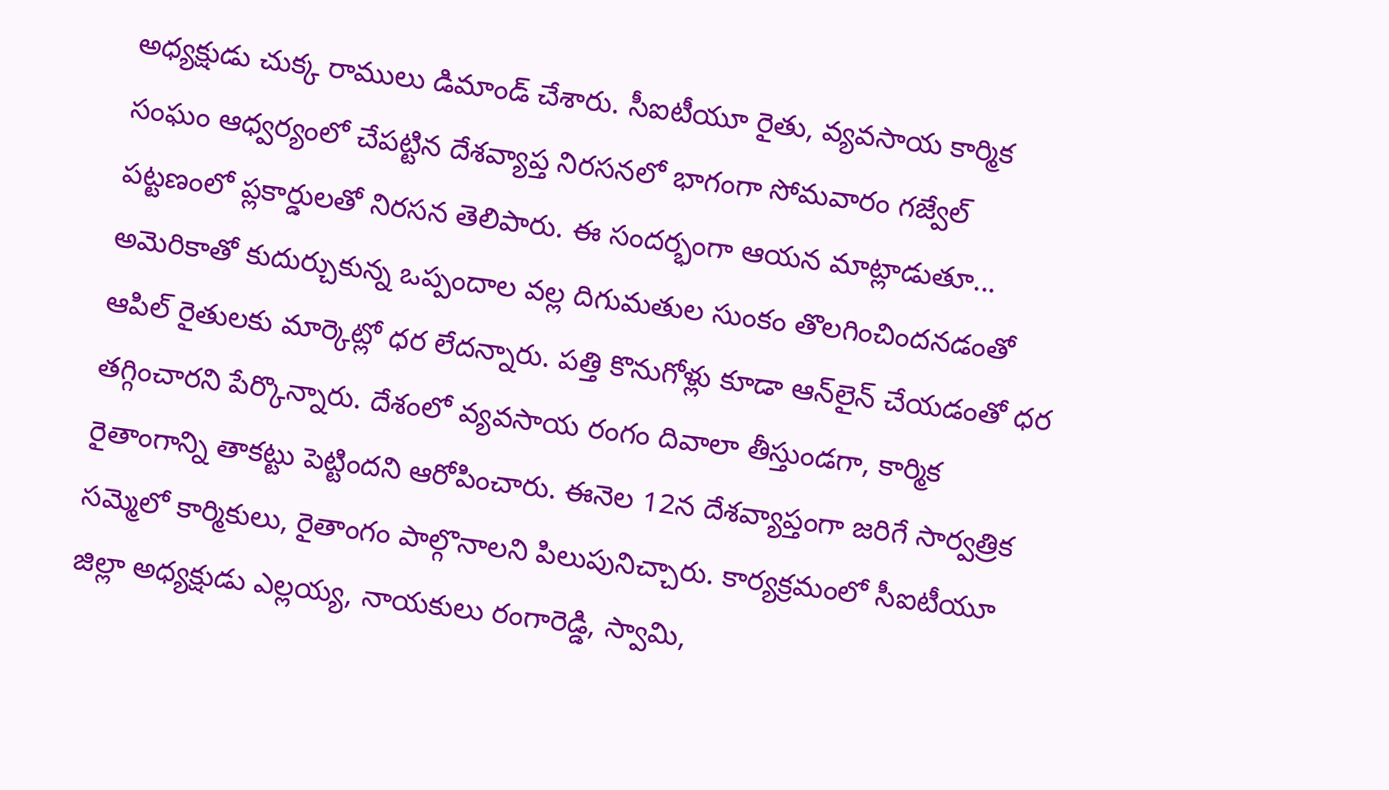అధ్యక్షుడు చుక్క రాములు డిమాండ్‌ చేశారు. సీఐటీయూ రైతు, వ్యవసాయ కార్మిక సంఘం ఆధ్వర్యంలో చేపట్టిన దేశవ్యాప్త నిరసనలో భాగంగా సోమవారం గజ్వేల్‌ పట్టణంలో ప్లకార్డులతో నిరసన తెలిపారు. ఈ సందర్భంగా ఆయన మాట్లాడుతూ... అమెరికాతో కుదుర్చుకున్న ఒప్పందాల వల్ల దిగుమతుల సుంకం తొలగించిందనడంతో ఆపిల్‌ రైతులకు మార్కెట్లో ధర లేదన్నారు. పత్తి కొనుగోళ్లు కూడా ఆన్‌లైన్‌ చేయడంతో ధర తగ్గించారని పేర్కొన్నారు. దేశంలో వ్యవసాయ రంగం దివాలా తీస్తుండగా, కార్మిక రైతాంగాన్ని తాకట్టు పెట్టిందని ఆరోపించారు. ఈనెల 12న దేశవ్యాప్తంగా జరిగే సార్వత్రిక సమ్మెలో కార్మికులు, రైతాంగం పాల్గొనాలని పిలుపునిచ్చారు. కార్యక్రమంలో సీఐటీయూ జిల్లా అధ్యక్షుడు ఎల్లయ్య, నాయకులు రంగారెడ్డి, స్వామి,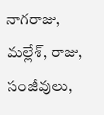నాగరాజు, మల్లేశ్‌, రాజు, సంజీవులు,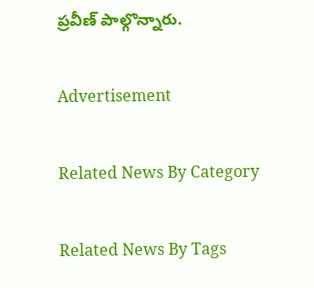ప్రవీణ్‌ పాల్గొన్నారు.

Advertisement

Related News By Category

Related News By Tags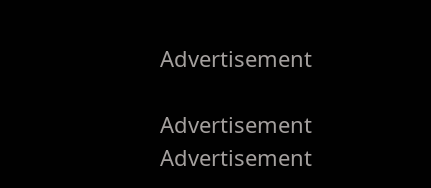Advertisement

Advertisement
Advertisement